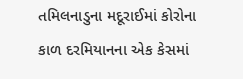તમિલનાડુના મદૂરાઈમાં કોરોના કાળ દરમિયાનના એક કેસમાં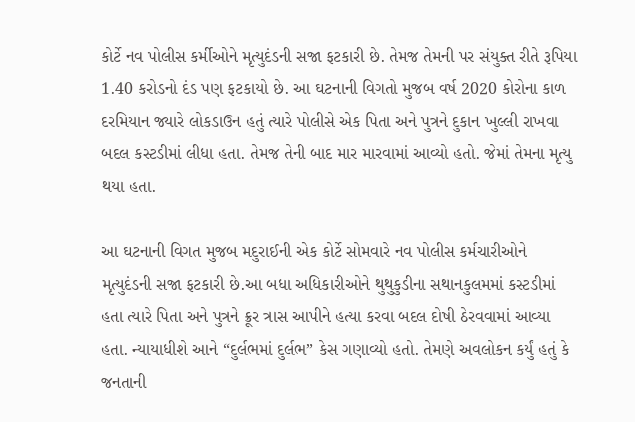કોર્ટે નવ પોલીસ કર્મીઓને મૃત્યુદંડની સજા ફટકારી છે. તેમજ તેમની પર સંયુક્ત રીતે રૂપિયા 1.40 કરોડનો દંડ પણ ફટકાયો છે. આ ઘટનાની વિગતો મુજબ વર્ષ 2020 કોરોના કાળ દરમિયાન જ્યારે લોકડાઉન હતું ત્યારે પોલીસે એક પિતા અને પુત્રને દુકાન ખુલ્લી રાખવા બદલ કસ્ટડીમાં લીધા હતા. તેમજ તેની બાદ માર મારવામાં આવ્યો હતો. જેમાં તેમના મૃત્યુ થયા હતા.

આ ઘટનાની વિગત મુજબ મદુરાઈની એક કોર્ટે સોમવારે નવ પોલીસ કર્મચારીઓને મૃત્યુદંડની સજા ફટકારી છે.આ બધા અધિકારીઓને થુથુકુડીના સથાનકુલમમાં કસ્ટડીમાં હતા ત્યારે પિતા અને પુત્રને ક્રૂર ત્રાસ આપીને હત્યા કરવા બદલ દોષી ઠેરવવામાં આવ્યા હતા. ન્યાયાધીશે આને “દુર્લભમાં દુર્લભ” કેસ ગણાવ્યો હતો. તેમણે અવલોકન કર્યું હતું કે જનતાની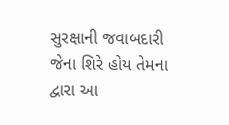સુરક્ષાની જવાબદારી જેના શિરે હોય તેમના દ્વારા આ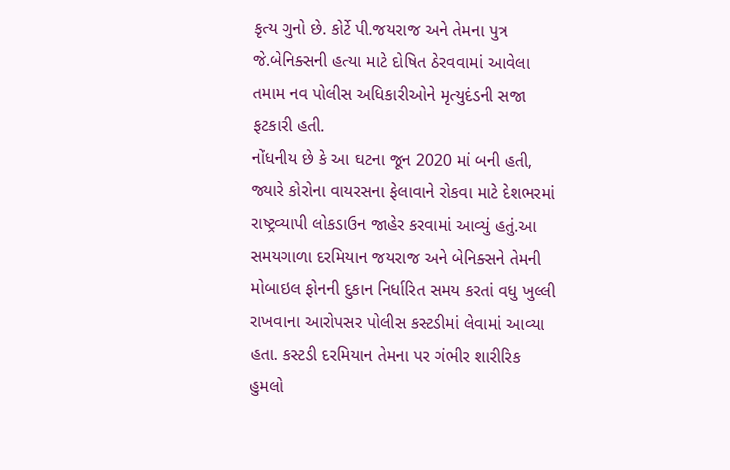કૃત્ય ગુનો છે. કોર્ટે પી.જયરાજ અને તેમના પુત્ર જે.બેનિક્સની હત્યા માટે દોષિત ઠેરવવામાં આવેલા તમામ નવ પોલીસ અધિકારીઓને મૃત્યુદંડની સજા ફટકારી હતી.
નોંધનીય છે કે આ ઘટના જૂન 2020 માં બની હતી, જ્યારે કોરોના વાયરસના ફેલાવાને રોકવા માટે દેશભરમાં રાષ્ટ્રવ્યાપી લોકડાઉન જાહેર કરવામાં આવ્યું હતું.આ સમયગાળા દરમિયાન જયરાજ અને બેનિક્સને તેમની મોબાઇલ ફોનની દુકાન નિર્ધારિત સમય કરતાં વધુ ખુલ્લી રાખવાના આરોપસર પોલીસ કસ્ટડીમાં લેવામાં આવ્યા હતા. કસ્ટડી દરમિયાન તેમના પર ગંભીર શારીરિક હુમલો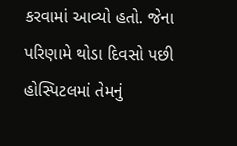કરવામાં આવ્યો હતો. જેના પરિણામે થોડા દિવસો પછી હોસ્પિટલમાં તેમનું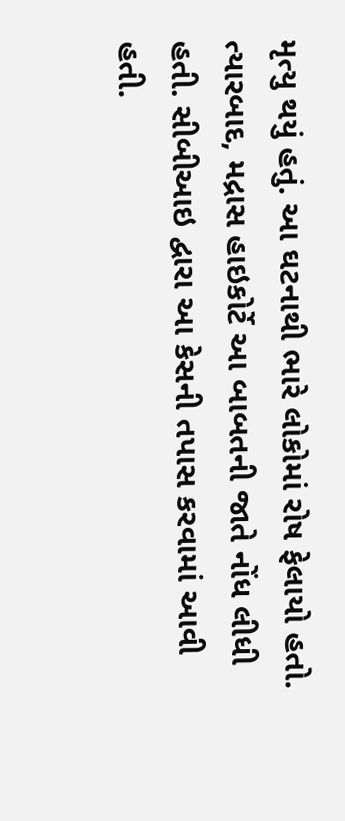મૃત્યુ થયું હતું. આ ઘટનાથી ભારે લોકોમાં રોષ ફેલાયો હતો. ત્યારબાદ, મદ્રાસ હાઇકોર્ટે આ બાબતની જાતે નોંધ લીધી હતી. સીબીઆઇ દ્વારા આ કેસની તપાસ કરવામાં આવી હતી.